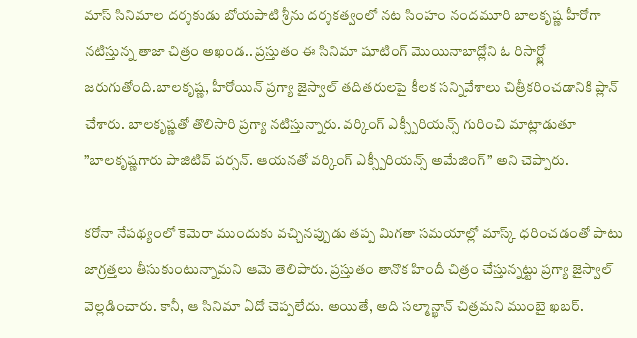మాస్ సినిమాల దర్శకుడు బోయపాటి శ్రీను దర్శకత్వంలో నట సింహం నందమూరి బాలకృష్ణ హీరోగా నటిస్తున్న తాజా చిత్రం అఖండ.. ప్రస్తుతం ఈ సినిమా షూటింగ్ మొయినాబాద్లోని ఓ రిసార్ట్లో జరుగుతోంది.బాలకృష్ణ, హీరోయిన్ ప్రగ్యా జైస్వాల్ తదితరులపై కీలక సన్నివేశాలు చిత్రీకరించడానికి ప్లాన్ చేశారు. బాలకృష్ణతో తొలిసారి ప్రగ్యా నటిస్తున్నారు. వర్కింగ్ ఎక్స్పీరియన్స్ గురించి మాట్లాడుతూ ”బాలకృష్ణగారు పాజిటివ్ పర్సన్. ఆయనతో వర్కింగ్ ఎక్స్పీరియన్స్ అమేజింగ్” అని చెప్పారు.

కరోనా నేపథ్యంలో కెమెరా ముందుకు వచ్చినప్పుడు తప్ప మిగతా సమయాల్లో మాస్క్ ధరించడంతో పాటు జాగ్రత్తలు తీసుకుంటున్నామని ఆమె తెలిపారు. ప్రస్తుతం తానొక హిందీ చిత్రం చేస్తున్నట్టు ప్రగ్యా జైస్వాల్ వెల్లడించారు. కానీ, ఆ సినిమా ఏదో చెప్పలేదు. అయితే, అది సల్మాన్ఖాన్ చిత్రమని ముంబై ఖబర్.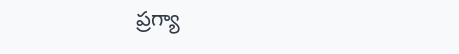ప్రగ్యా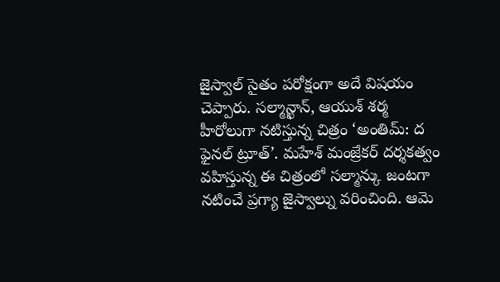జైస్వాల్ సైతం పరోక్షంగా అదే విషయం చెప్పారు. సల్మాన్ఖాన్, ఆయుశ్ శర్మ హీరోలుగా నటిస్తున్న చిత్రం ‘అంతిమ్: ద ఫైనల్ ట్రూత్’. మహేశ్ మంజ్రేకర్ దర్శకత్వం వహిస్తున్న ఈ చిత్రంలో సల్మాన్కు జంటగా నటించే ప్రగ్యా జైస్వాల్ను వరించింది. ఆమె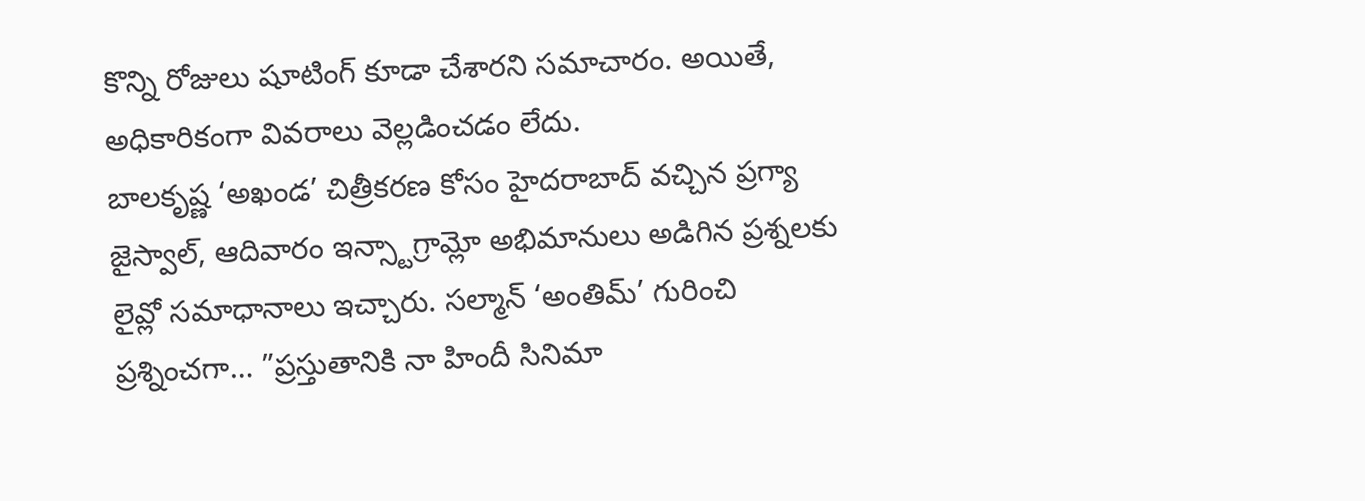కొన్ని రోజులు షూటింగ్ కూడా చేశారని సమాచారం. అయితే, అధికారికంగా వివరాలు వెల్లడించడం లేదు.
బాలకృష్ణ ‘అఖండ’ చిత్రీకరణ కోసం హైదరాబాద్ వచ్చిన ప్రగ్యా జైస్వాల్, ఆదివారం ఇన్స్టాగ్రామ్లో అభిమానులు అడిగిన ప్రశ్నలకు లైవ్లో సమాధానాలు ఇచ్చారు. సల్మాన్ ‘అంతిమ్’ గురించి ప్రశ్నించగా… ”ప్రస్తుతానికి నా హిందీ సినిమా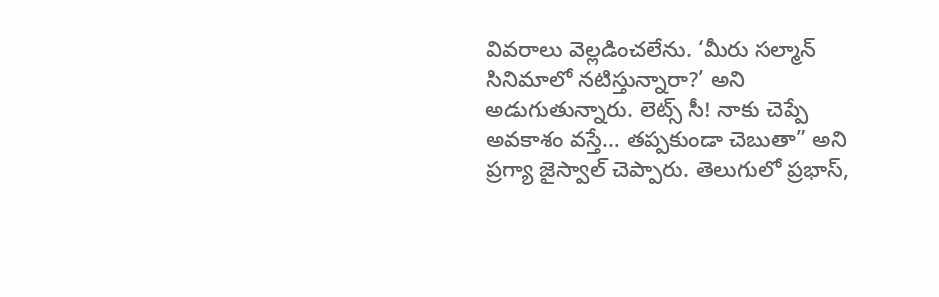వివరాలు వెల్లడించలేను. ‘మీరు సల్మాన్ సినిమాలో నటిస్తున్నారా?’ అని అడుగుతున్నారు. లెట్స్ సీ! నాకు చెప్పే అవకాశం వస్తే… తప్పకుండా చెబుతా” అని ప్రగ్యా జైస్వాల్ చెప్పారు. తెలుగులో ప్రభాస్,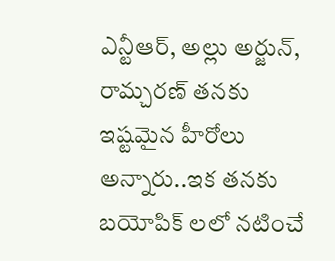ఎన్టీఆర్, అల్లు అర్జున్, రామ్చరణ్ తనకు ఇష్టమైన హీరోలు అన్నారు..ఇక తనకు బయోపిక్ లలో నటించే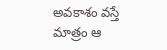అవకాశం వస్తే మాత్రం ఆ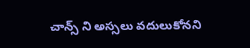చాన్స్ ని అస్సలు వదులుకోనని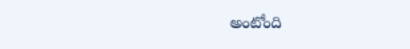అంటోంది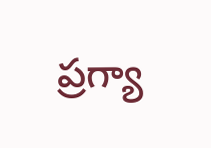ప్రగ్యా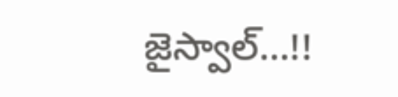జైస్వాల్…!!